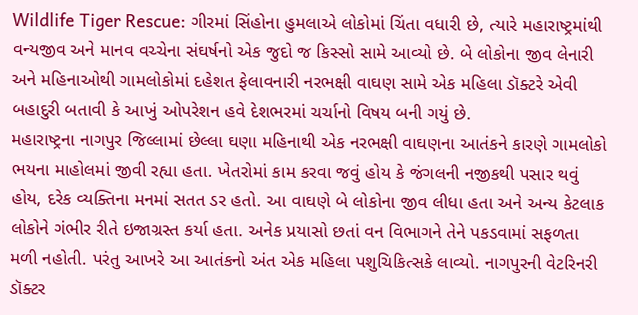Wildlife Tiger Rescue: ગીરમાં સિંહોના હુમલાએ લોકોમાં ચિંતા વધારી છે, ત્યારે મહારાષ્ટ્રમાંથી વન્યજીવ અને માનવ વચ્ચેના સંઘર્ષનો એક જુદો જ કિસ્સો સામે આવ્યો છે. બે લોકોના જીવ લેનારી અને મહિનાઓથી ગામલોકોમાં દહેશત ફેલાવનારી નરભક્ષી વાઘણ સામે એક મહિલા ડૉક્ટરે એવી બહાદુરી બતાવી કે આખું ઓપરેશન હવે દેશભરમાં ચર્ચાનો વિષય બની ગયું છે.
મહારાષ્ટ્રના નાગપુર જિલ્લામાં છેલ્લા ઘણા મહિનાથી એક નરભક્ષી વાઘણના આતંકને કારણે ગામલોકો ભયના માહોલમાં જીવી રહ્યા હતા. ખેતરોમાં કામ કરવા જવું હોય કે જંગલની નજીકથી પસાર થવું હોય, દરેક વ્યક્તિના મનમાં સતત ડર હતો. આ વાઘણે બે લોકોના જીવ લીધા હતા અને અન્ય કેટલાક લોકોને ગંભીર રીતે ઇજાગ્રસ્ત કર્યા હતા. અનેક પ્રયાસો છતાં વન વિભાગને તેને પકડવામાં સફળતા મળી નહોતી. પરંતુ આખરે આ આતંકનો અંત એક મહિલા પશુચિકિત્સકે લાવ્યો. નાગપુરની વેટરિનરી ડૉક્ટર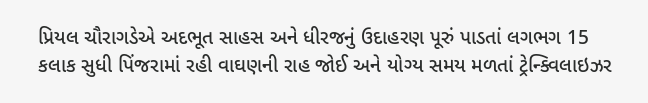પ્રિયલ ચૌરાગડેએ અદભૂત સાહસ અને ધીરજનું ઉદાહરણ પૂરું પાડતાં લગભગ 15 કલાક સુધી પિંજરામાં રહી વાઘણની રાહ જોઈ અને યોગ્ય સમય મળતાં ટ્રેન્ક્વિલાઇઝર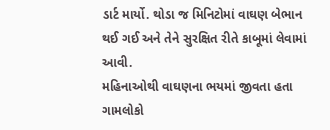ડાર્ટ માર્યો. થોડા જ મિનિટોમાં વાઘણ બેભાન થઈ ગઈ અને તેને સુરક્ષિત રીતે કાબૂમાં લેવામાં આવી.
મહિનાઓથી વાઘણના ભયમાં જીવતા હતા ગામલોકો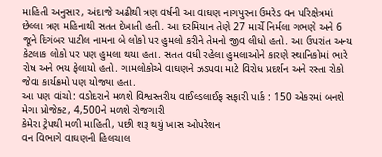માહિતી અનુસાર, અંદાજે અઢીથી ત્રણ વર્ષની આ વાઘણ નાગપુરના ઉમરેડ વન પરિક્ષેત્રમાં છેલ્લા ત્રણ મહિનાથી સતત દેખાતી હતી. આ દરમિયાન તેણે 27 માર્ચે નિર્મલા ગભણે અને 6 જૂને દિગંબર પાટીલ નામના બે લોકો પર હુમલો કરીને તેમનો જીવ લીધો હતો. આ ઉપરાંત અન્ય કેટલાક લોકો પર પણ હુમલા થયા હતા. સતત વધી રહેલા હુમલાઓને કારણે સ્થાનિકોમાં ભારે રોષ અને ભય ફેલાયો હતો. ગામલોકોએ વાઘણને ઝડપવા માટે વિરોધ પ્રદર્શન અને રસ્તા રોકો જેવા કાર્યક્રમો પણ યોજ્યા હતા.
આ પણ વાંચો: વડોદરાને મળશે વિશ્વસ્તરીય વાઈલ્ડલાઈફ સફારી પાર્ક : 150 એકરમાં બનશે મેગા પ્રોજેક્ટ, 4,500ને મળશે રોજગારી
કેમેરા ટ્રેપથી મળી માહિતી, પછી શરૂ થયું ખાસ ઓપરેશન
વન વિભાગે વાઘણની હિલચાલ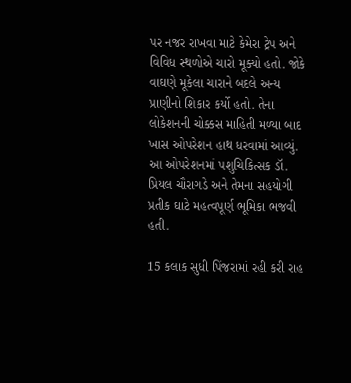પર નજર રાખવા માટે કેમેરા ટ્રેપ અને વિવિધ સ્થળોએ ચારો મૂક્યો હતો. જોકે વાઘણે મૂકેલા ચારાને બદલે અન્ય પ્રાણીનો શિકાર કર્યો હતો. તેના લોકેશનની ચોક્કસ માહિતી મળ્યા બાદ ખાસ ઓપરેશન હાથ ધરવામાં આવ્યું. આ ઓપરેશનમાં પશુચિકિત્સક ડૉ. પ્રિયલ ચૌરાગડે અને તેમના સહયોગી પ્રતીક ઘાટે મહત્વપૂર્ણ ભૂમિકા ભજવી હતી.

15 કલાક સુધી પિંજરામાં રહી કરી રાહ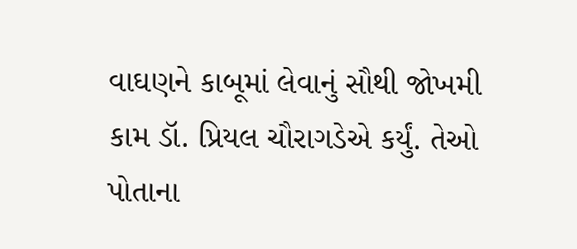વાઘણને કાબૂમાં લેવાનું સૌથી જોખમી કામ ડૉ. પ્રિયલ ચૌરાગડેએ કર્યું. તેઓ પોતાના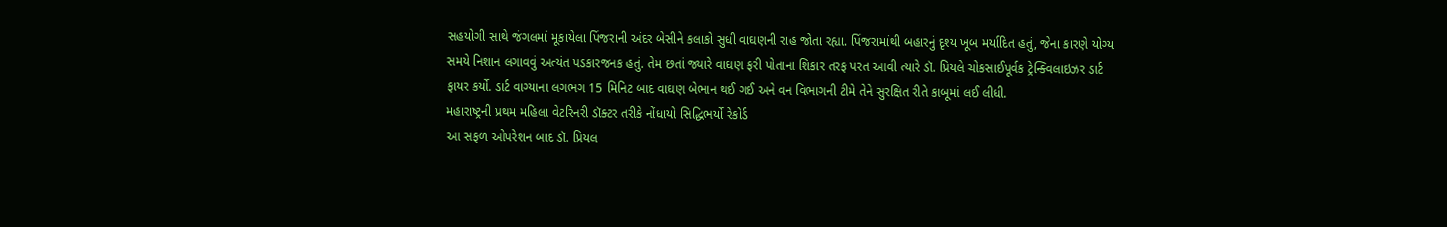સહયોગી સાથે જંગલમાં મૂકાયેલા પિંજરાની અંદર બેસીને કલાકો સુધી વાઘણની રાહ જોતા રહ્યા. પિંજરામાંથી બહારનું દૃશ્ય ખૂબ મર્યાદિત હતું, જેના કારણે યોગ્ય સમયે નિશાન લગાવવું અત્યંત પડકારજનક હતું. તેમ છતાં જ્યારે વાઘણ ફરી પોતાના શિકાર તરફ પરત આવી ત્યારે ડૉ. પ્રિયલે ચોકસાઈપૂર્વક ટ્રેન્ક્વિલાઇઝર ડાર્ટ ફાયર કર્યો. ડાર્ટ વાગ્યાના લગભગ 15 મિનિટ બાદ વાઘણ બેભાન થઈ ગઈ અને વન વિભાગની ટીમે તેને સુરક્ષિત રીતે કાબૂમાં લઈ લીધી.
મહારાષ્ટ્રની પ્રથમ મહિલા વેટરિનરી ડૉક્ટર તરીકે નોંધાયો સિદ્ધિભર્યો રેકોર્ડ
આ સફળ ઓપરેશન બાદ ડૉ. પ્રિયલ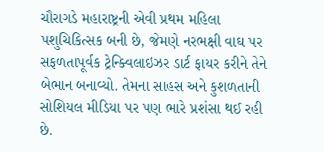ચૌરાગડે મહારાષ્ટ્રની એવી પ્રથમ મહિલા પશુચિકિત્સક બની છે, જેમણે નરભક્ષી વાઘ પર સફળતાપૂર્વક ટ્રેન્ક્વિલાઇઝર ડાર્ટ ફાયર કરીને તેને બેભાન બનાવ્યો. તેમના સાહસ અને કુશળતાની સોશિયલ મીડિયા પર પણ ભારે પ્રશંસા થઈ રહી છે.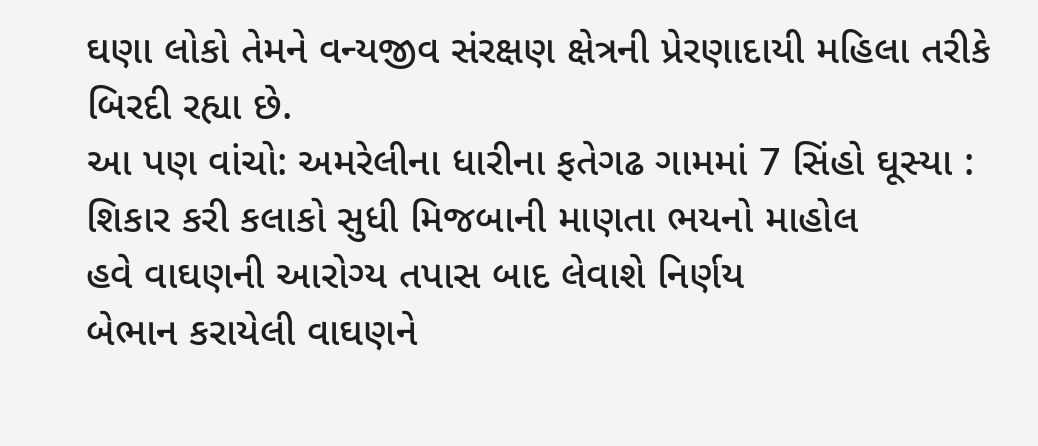ઘણા લોકો તેમને વન્યજીવ સંરક્ષણ ક્ષેત્રની પ્રેરણાદાયી મહિલા તરીકે બિરદી રહ્યા છે.
આ પણ વાંચો: અમરેલીના ધારીના ફતેગઢ ગામમાં 7 સિંહો ઘૂસ્યા : શિકાર કરી કલાકો સુધી મિજબાની માણતા ભયનો માહોલ
હવે વાઘણની આરોગ્ય તપાસ બાદ લેવાશે નિર્ણય
બેભાન કરાયેલી વાઘણને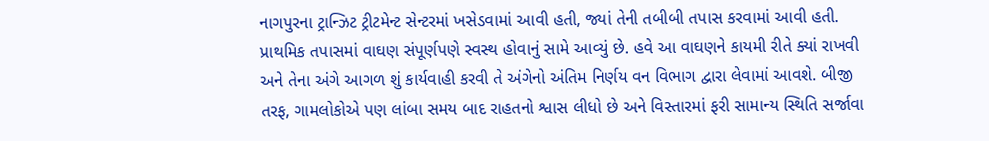નાગપુરના ટ્રાન્ઝિટ ટ્રીટમેન્ટ સેન્ટરમાં ખસેડવામાં આવી હતી, જ્યાં તેની તબીબી તપાસ કરવામાં આવી હતી. પ્રાથમિક તપાસમાં વાઘણ સંપૂર્ણપણે સ્વસ્થ હોવાનું સામે આવ્યું છે. હવે આ વાઘણને કાયમી રીતે ક્યાં રાખવી અને તેના અંગે આગળ શું કાર્યવાહી કરવી તે અંગેનો અંતિમ નિર્ણય વન વિભાગ દ્વારા લેવામાં આવશે. બીજી તરફ, ગામલોકોએ પણ લાંબા સમય બાદ રાહતનો શ્વાસ લીધો છે અને વિસ્તારમાં ફરી સામાન્ય સ્થિતિ સર્જાવા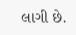લાગી છે.